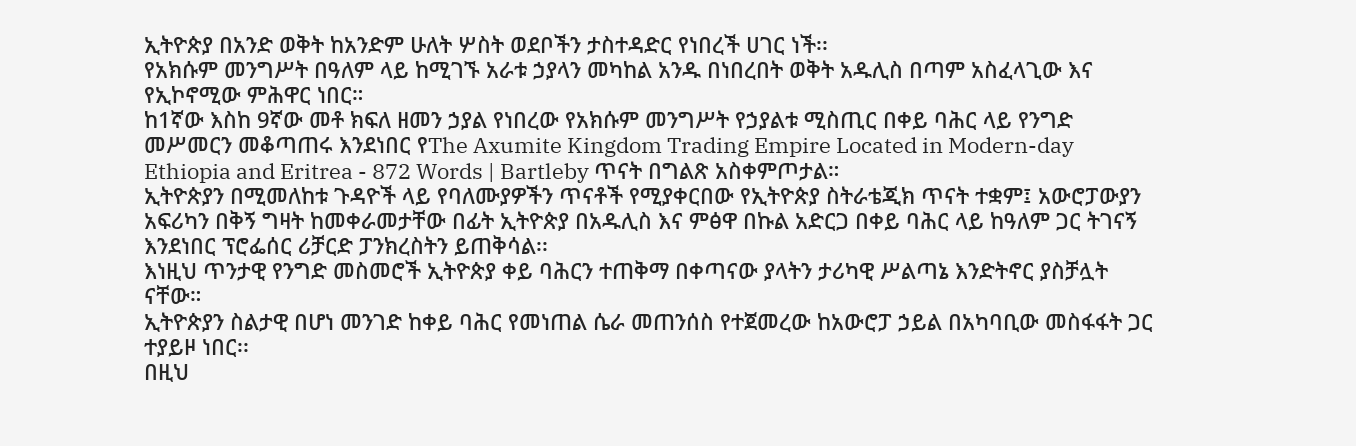ኢትዮጵያ በአንድ ወቅት ከአንድም ሁለት ሦስት ወደቦችን ታስተዳድር የነበረች ሀገር ነች፡፡
የአክሱም መንግሥት በዓለም ላይ ከሚገኙ አራቱ ኃያላን መካከል አንዱ በነበረበት ወቅት አዱሊስ በጣም አስፈላጊው እና የኢኮኖሚው ምሕዋር ነበር።
ከ1ኛው እስከ 9ኛው መቶ ክፍለ ዘመን ኃያል የነበረው የአክሱም መንግሥት የኃያልቱ ሚስጢር በቀይ ባሕር ላይ የንግድ መሥመርን መቆጣጠሩ እንደነበር የThe Axumite Kingdom Trading Empire Located in Modern-day Ethiopia and Eritrea - 872 Words | Bartleby ጥናት በግልጽ አስቀምጦታል።
ኢትዮጵያን በሚመለከቱ ጉዳዮች ላይ የባለሙያዎችን ጥናቶች የሚያቀርበው የኢትዮጵያ ስትራቴጂክ ጥናት ተቋም፤ አውሮፓውያን አፍሪካን በቅኝ ግዛት ከመቀራመታቸው በፊት ኢትዮጵያ በአዱሊስ እና ምፅዋ በኩል አድርጋ በቀይ ባሕር ላይ ከዓለም ጋር ትገናኝ እንደነበር ፕሮፌሰር ሪቻርድ ፓንክረስትን ይጠቅሳል፡፡
እነዚህ ጥንታዊ የንግድ መስመሮች ኢትዮጵያ ቀይ ባሕርን ተጠቅማ በቀጣናው ያላትን ታሪካዊ ሥልጣኔ እንድትኖር ያስቻሏት ናቸው።
ኢትዮጵያን ስልታዊ በሆነ መንገድ ከቀይ ባሕር የመነጠል ሴራ መጠንሰስ የተጀመረው ከአውሮፓ ኃይል በአካባቢው መስፋፋት ጋር ተያይዞ ነበር፡፡
በዚህ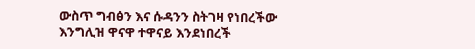ውስጥ ግብፅን እና ሱዳንን ስትገዛ የነበረችው እንግሊዝ ዋናዋ ተዋናይ እንደነበረች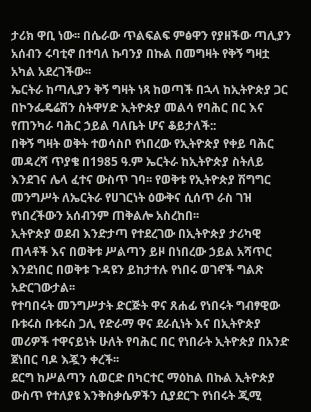ታሪክ ዋቢ ነው፡፡ በሴራው ጥልፍልፍ ምፅዋን የያዘችው ጣሊያን አሰብን ሩባቲኖ በተባለ ኩባንያ በኩል በመግዛት የቅኝ ግዛቷ አካል አደረገችው፡፡
ኤርትራ ከጣሊያን ቅኝ ግዛት ነጻ ከወጣች በኋላ ከኢትዮጵያ ጋር በኮንፌዴሬሽን ስትዋሃድ ኢትዮጵያ መልሳ የባሕር በር እና የጠንካራ ባሕር ኃይል ባለቤት ሆና ቆይታለች::
በቅኝ ግዛት ወቅት ተወሳስቦ የነበረው የኢትዮጵያ የቀይ ባሕር መዳረሻ ጥያቄ በ1985 ዓ.ም ኤርትራ ከኢትዮጵያ ስትለይ እንደገና ሌላ ፈተና ውስጥ ገባ፡፡ የወቅቱ የኢትዮጵያ ሽግግር መንግሥት ለኤርትራ የሀገርነት ዕውቅና ሲሰጥ ራስ ገዝ የነበረችውን አሰብንም ጠቅልሎ አስረከበ፡፡
ኢትዮጵያ ወደብ እንድታጣ የተደረገው በኢትዮጵያ ታሪካዊ ጠላቶች እና በወቅቱ ሥልጣን ይዞ በነበረው ኃይል አሻጥር እንደነበር በወቅቱ ጉዳዩን ይከታተሉ የነበሩ ወገኖች ግልጽ አድርገውታል፡፡
የተባበሩት መንግሥታት ድርጅት ዋና ጸሐፊ የነበሩት ግብፃዊው ቡቱሩስ ቡቱሩስ ጋሊ የድራማ ዋና ደራሲነት እና በኢትዮጵያ መሪዎች ተዋናይነት ሁለት የባሕር በር የነበራት ኢትዮጵያ በአንድ ጀነበር ባዶ እጇን ቀረች፡፡
ደርግ ከሥልጣን ሲወርድ በካርተር ማዕከል በኩል ኢትዮጵያ ውስጥ የተለያዩ እንቅስቃሴዎችን ሲያደርጉ የነበሩት ጂሚ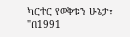ካርተር የወቅቱን ሁኔታ፣ "በ1991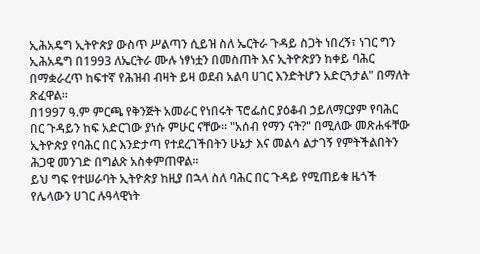ኢሕአዴግ ኢትዮጵያ ውስጥ ሥልጣን ሲይዝ ስለ ኤርትራ ጉዳይ ስጋት ነበረኝ፣ ነገር ግን ኢሕአዴግ በ1993 ለኤርትራ ሙሉ ነፃነቷን በመስጠት እና ኢትዮጵያን ከቀይ ባሕር በማቋራረጥ ከፍተኛ የሕዝብ ብዛት ይዛ ወደብ አልባ ሀገር እንድትሆን አድርጓታል" በማለት ጽፈዋል።
በ1997 ዓ.ም ምርጫ የቅንጅት አመራር የነበሩት ፕሮፌሰር ያዕቆብ ኃይለማርያም የባሕር በር ጉዳይን ከፍ አድርገው ያነሱ ምሁር ናቸው፡፡ "አሰብ የማን ናት?" በሚለው መጽሐፋቸው ኢትዮጵያ የባሕር በር እንድታጣ የተደረገችበትን ሁኔታ እና መልሳ ልታገኝ የምትችልበትን ሕጋዊ መንገድ በግልጽ አስቀምጠዋል፡፡
ይህ ግፍ የተሠራባት ኢትዮጵያ ከዚያ በኋላ ስለ ባሕር በር ጉዳይ የሚጠይቁ ዜጎች የሌላውን ሀገር ሉዓላዊነት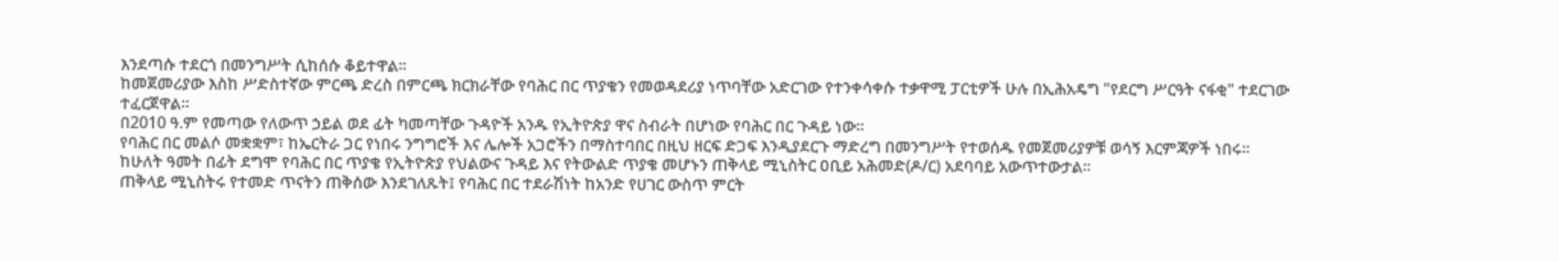እንደጣሱ ተደርጎ በመንግሥት ሲከሰሱ ቆይተዋል፡፡
ከመጀመሪያው እስከ ሥድስተኛው ምርጫ ድረስ በምርጫ ክርክራቸው የባሕር በር ጥያቄን የመወዳደሪያ ነጥባቸው አድርገው የተንቀሳቀሱ ተቃዋሚ ፓርቲዎች ሁሉ በኢሕአዴግ "የደርግ ሥርዓት ናፋቂ" ተደርገው ተፈርጀዋል፡፡
በ2010 ዓ.ም የመጣው የለውጥ ኃይል ወደ ፊት ካመጣቸው ጉዳዮች አንዱ የኢትዮጵያ ዋና ስብራት በሆነው የባሕር በር ጉዳይ ነው፡፡
የባሕር በር መልሶ መቋቋም፣ ከኤርትራ ጋር የነበሩ ንግግሮች እና ሌሎች አጋሮችን በማስተባበር በዚህ ዘርፍ ድጋፍ እንዲያደርጉ ማድረግ በመንግሥት የተወሰዱ የመጀመሪያዎቹ ወሳኝ እርምጃዎች ነበሩ፡፡
ከሁለት ዓመት በፊት ደግሞ የባሕር በር ጥያቄ የኢትዮጵያ የህልውና ጉዳይ እና የትውልድ ጥያቄ መሆኑን ጠቅላይ ሚኒስትር ዐቢይ አሕመድ(ዶ/ር) አደባባይ አውጥተውታል፡፡
ጠቅላይ ሚኒስትሩ የተመድ ጥናትን ጠቅሰው እንደገለጹት፤ የባሕር በር ተደራሽነት ከአንድ የሀገር ውስጥ ምርት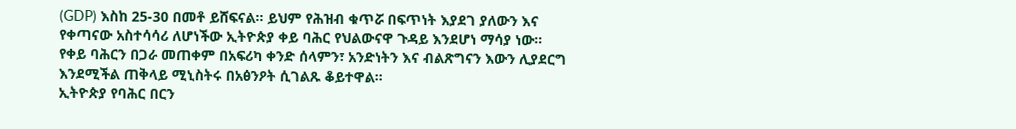(GDP) እስከ 25-30 በመቶ ይሸፍናል፡፡ ይህም የሕዝብ ቁጥሯ በፍጥነት እያደገ ያለውን እና የቀጣናው አስተሳሳሪ ለሆነችው ኢትዮጵያ ቀይ ባሕር የህልውናዋ ጉዳይ እንደሆነ ማሳያ ነው።
የቀይ ባሕርን በጋራ መጠቀም በአፍሪካ ቀንድ ሰላምን፣ አንድነትን እና ብልጽግናን እውን ሊያደርግ እንደሚችል ጠቅላይ ሚኒስትሩ በአፅንዖት ሲገልጹ ቆይተዋል።
ኢትዮጵያ የባሕር በርን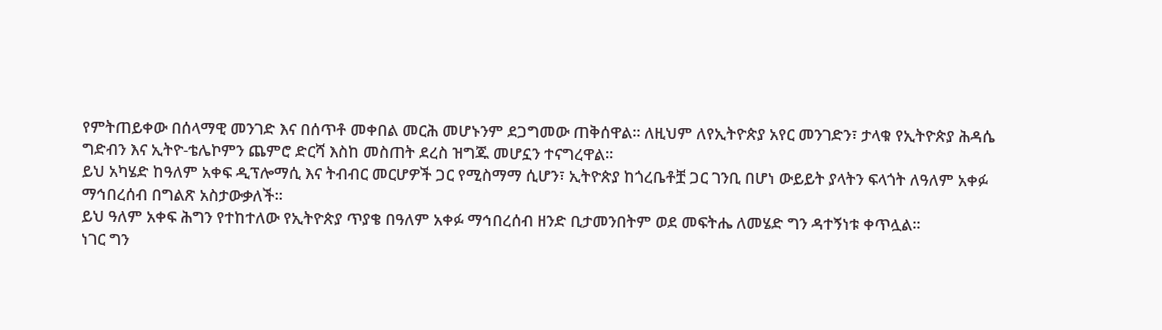የምትጠይቀው በሰላማዊ መንገድ እና በሰጥቶ መቀበል መርሕ መሆኑንም ደጋግመው ጠቅሰዋል፡፡ ለዚህም ለየኢትዮጵያ አየር መንገድን፣ ታላቁ የኢትዮጵያ ሕዳሴ ግድብን እና ኢትዮ-ቴሌኮምን ጨምሮ ድርሻ እስከ መስጠት ደረስ ዝግጁ መሆኗን ተናግረዋል፡፡
ይህ አካሄድ ከዓለም አቀፍ ዲፕሎማሲ እና ትብብር መርሆዎች ጋር የሚስማማ ሲሆን፣ ኢትዮጵያ ከጎረቤቶቿ ጋር ገንቢ በሆነ ውይይት ያላትን ፍላጎት ለዓለም አቀፉ ማኅበረሰብ በግልጽ አስታውቃለች።
ይህ ዓለም አቀፍ ሕግን የተከተለው የኢትዮጵያ ጥያቄ በዓለም አቀፉ ማኅበረሰብ ዘንድ ቢታመንበትም ወደ መፍትሔ ለመሄድ ግን ዳተኝነቱ ቀጥሏል፡፡
ነገር ግን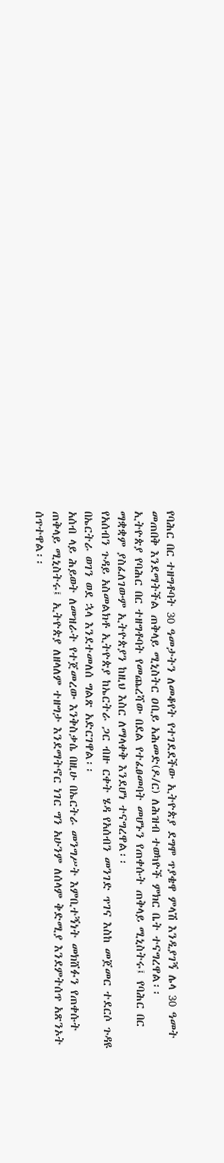የባሕር በር ተዘግቶባት 30 ዓመታትን ለመቆየት የተገደደችው ኢትዮጵያ ደግሞ ጥያቄዋ ምላሽ እንዲያገኝ ሌላ 30 ዓመት መጠበቅ እንደማትችል ጠቅላይ ሚኒስትር ዐቢይ አሕመድ(ዶ/ር) ለሕዝብ ተወካዮች ምክር ቤት ተናግረዋል፡፡
ኢትዮጵያ የባሕር በር ተዘግቶባት የመጨረሻው በደል የተፈፀመባት መሆኑን የጠቀሱት ጠቅላይ ሚኒስትሩ፤ የባሕር በር ማቋቋም ያስፈለገውም ኢትዮጵያን ከዚህ እስር ለማላቀቅ እንደሆነ ተናግረዋል፡፡
የአሰብን ጉዳይ አስመልክቶ ኢትዮጵያ ከኤርትራ ጋር ብዙ ርቀት ሄዳ የአሰብን መንገድ ጥገና እስከ መጀመር ተደርሶ ጉዳዩ በኤርትራ ወገን ወደ ኋላ እንደተመለሰ ግልጽ አድርገዋል፡፡
አሰብ ላይ ሕይወት ለመዝራት የተጀመረው እንቅስቃሴ በዚሁ በኤርትራ መንግሥት እምቢተኝነት መክሸፉን የጠቀሱት ጠቅላይ ሚኒስትሩ፤ ኢትዮጵያ ለዘላለም ተዘግታ እንደማትኖር ነገር ግን አሁንም ለሰላም ቅድሚያ እንደምትሰጥ አጽንኦት ሰጥተዋል፡፡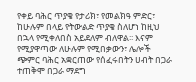የቀይ ባሕር ጥያቄ የታሪክ፣ የመልክዓ ምድር፣ ከሁሉም በላይ የትውልድ ጥያቄ ስለሆነ ከዚህ በኋላ የሚቀለበስ አይደለም ብለዋል፡፡ እናም የሚያዋጣው ለሁሉም የሚበቃውን፣ ሌሎች ጭምር ባሕር አቋርጠው የሰፈሩበትን ሀብት በጋራ ተጠቅሞ በጋራ ማደግ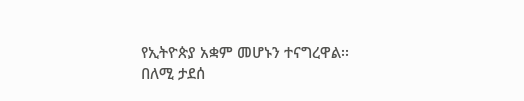የኢትዮጵያ አቋም መሆኑን ተናግረዋል፡፡
በለሚ ታደሰ